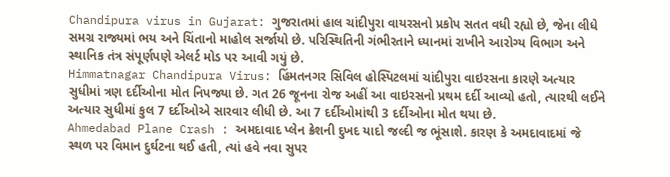Chandipura virus in Gujarat: ગુજરાતમાં હાલ ચાંદીપુરા વાયરસનો પ્રકોપ સતત વધી રહ્યો છે, જેના લીધે સમગ્ર રાજ્યમાં ભય અને ચિંતાનો માહોલ સર્જાયો છે. પરિસ્થિતિની ગંભીરતાને ધ્યાનમાં રાખીને આરોગ્ય વિભાગ અને સ્થાનિક તંત્ર સંપૂર્ણપણે એલર્ટ મોડ પર આવી ગયું છે.
Himmatnagar Chandipura Virus: હિંમતનગર સિવિલ હોસ્પિટલમાં ચાંદીપુરા વાઇરસના કારણે અત્યાર સુધીમાં ત્રણ દર્દીઓના મોત નિપજ્યા છે. ગત 26 જૂનના રોજ અહીં આ વાઇરસનો પ્રથમ દર્દી આવ્યો હતો, ત્યારથી લઈને અત્યાર સુધીમાં કુલ 7 દર્દીઓએ સારવાર લીધી છે. આ 7 દર્દીઓમાંથી 3 દર્દીઓના મોત થયા છે.
Ahmedabad Plane Crash : અમદાવાદ પ્લેન ક્રેશની દુખદ યાદો જલ્દી જ ભૂંસાશે. કારણ કે અમદાવાદમાં જે સ્થળ પર વિમાન દુર્ઘટના થઈ હતી, ત્યાં હવે નવા સુપર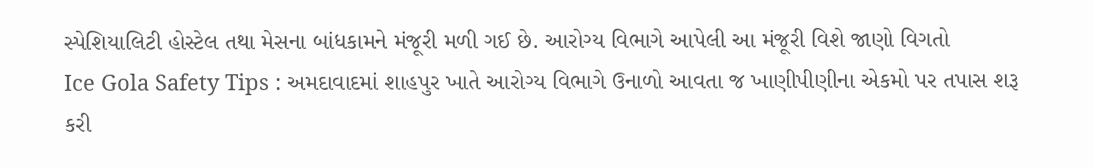સ્પેશિયાલિટી હોસ્ટેલ તથા મેસના બાંધકામને મંજૂરી મળી ગઈ છે. આરોગ્ય વિભાગે આપેલી આ મંજૂરી વિશે જાણો વિગતો
Ice Gola Safety Tips : અમદાવાદમાં શાહપુર ખાતે આરોગ્ય વિભાગે ઉનાળો આવતા જ ખાણીપીણીના એકમો પર તપાસ શરૂ કરી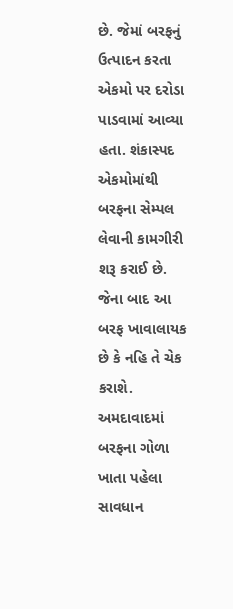છે. જેમાં બરફનું ઉત્પાદન કરતા એકમો પર દરોડા પાડવામાં આવ્યા હતા. શંકાસ્પદ એકમોમાંથી બરફના સેમ્પલ લેવાની કામગીરી શરૂ કરાઈ છે. જેના બાદ આ બરફ ખાવાલાયક છે કે નહિ તે ચેક કરાશે. અમદાવાદમાં બરફના ગોળા ખાતા પહેલા સાવધાન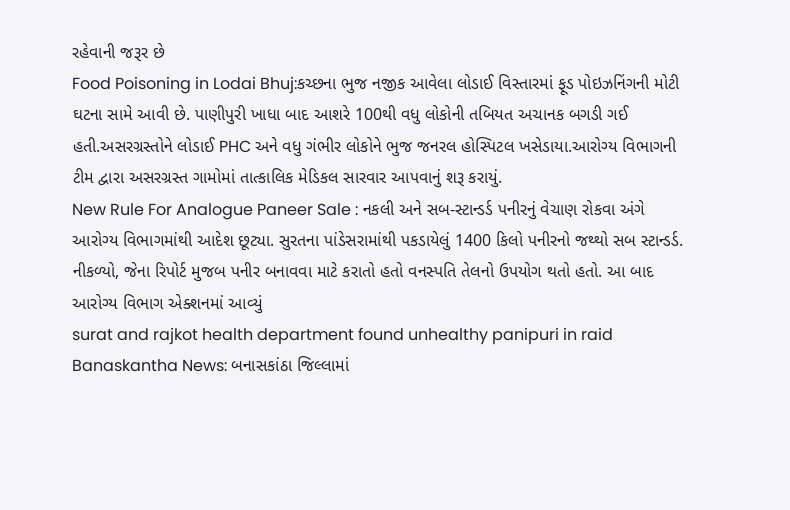રહેવાની જરૂર છે
Food Poisoning in Lodai Bhuj:કચ્છના ભુજ નજીક આવેલા લોડાઈ વિસ્તારમાં ફૂડ પોઇઝનિંગની મોટી ઘટના સામે આવી છે. પાણીપુરી ખાધા બાદ આશરે 100થી વધુ લોકોની તબિયત અચાનક બગડી ગઈ હતી.અસરગ્રસ્તોને લોડાઈ PHC અને વધુ ગંભીર લોકોને ભુજ જનરલ હોસ્પિટલ ખસેડાયા.આરોગ્ય વિભાગની ટીમ દ્વારા અસરગ્રસ્ત ગામોમાં તાત્કાલિક મેડિકલ સારવાર આપવાનું શરૂ કરાયું.
New Rule For Analogue Paneer Sale : નકલી અને સબ-સ્ટાન્ડર્ડ પનીરનું વેચાણ રોકવા અંગે આરોગ્ય વિભાગમાંથી આદેશ છૂટ્યા. સુરતના પાંડેસરામાંથી પકડાયેલું 1400 કિલો પનીરનો જથ્થો સબ સ્ટાન્ડર્ડ. નીકળ્યો, જેના રિપોર્ટ મુજબ પનીર બનાવવા માટે કરાતો હતો વનસ્પતિ તેલનો ઉપયોગ થતો હતો. આ બાદ આરોગ્ય વિભાગ એક્શનમાં આવ્યું
surat and rajkot health department found unhealthy panipuri in raid
Banaskantha News: બનાસકાંઠા જિલ્લામાં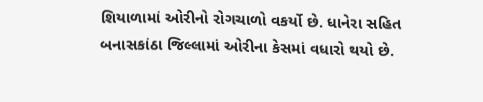શિયાળામાં ઓરીનો રોગચાળો વકર્યો છે. ધાનેરા સહિત બનાસકાંઠા જિલ્લામાં ઓરીના કેસમાં વધારો થયો છે.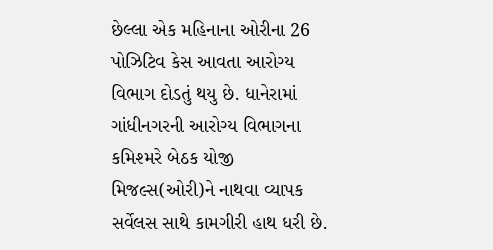છેલ્લા એક મહિનાના ઓરીના 26 પોઝિટિવ કેસ આવતા આરોગ્ય વિભાગ દોડતું થયુ છે. ધાનેરામાં ગાંધીનગરની આરોગ્ય વિભાગના કમિશ્મરે બેઠક યોજી મિજલ્સ(ઓરી)ને નાથવા વ્યાપક સર્વેલસ સાથે કામગીરી હાથ ધરી છે.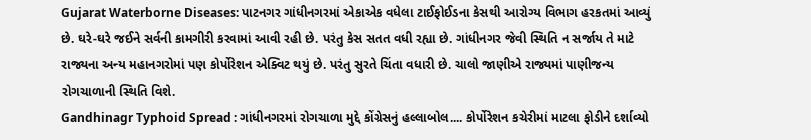Gujarat Waterborne Diseases: પાટનગર ગાંધીનગરમાં એકાએક વધેલા ટાઈફોઈડના કેસથી આરોગ્ય વિભાગ હરકતમાં આવ્યું છે. ઘરે-ઘરે જઈને સર્વની કામગીરી કરવામાં આવી રહી છે. પરંતુ કેસ સતત વધી રહ્યા છે. ગાંધીનગર જેવી સ્થિતિ ન સર્જાય તે માટે રાજ્યના અન્ય મહાનગરોમાં પણ કોર્પોરેશન એક્વિટ થયું છે. પરંતુ સુરતે ચિંતા વધારી છે. ચાલો જાણીએ રાજ્યમાં પાણીજન્ય રોગચાળાની સ્થિતિ વિશે.
Gandhinagr Typhoid Spread : ગાંધીનગરમાં રોગચાળા મુદ્દે કોંગ્રેસનું હલ્લાબોલ.... કોર્પોરેશન કચેરીમાં માટલા ફોડીને દર્શાવ્યો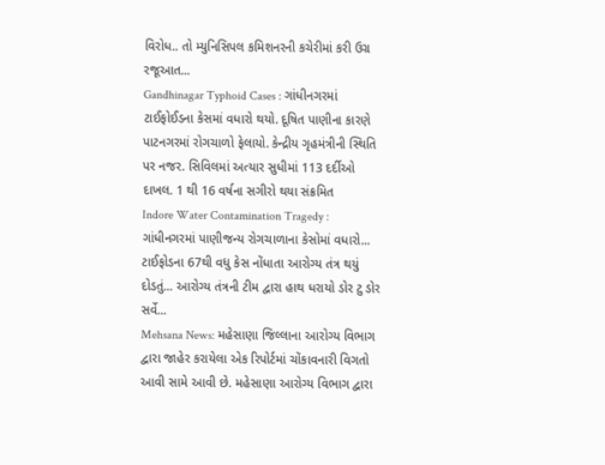વિરોધ.. તો મ્યુનિસિપલ કમિશનરની કચેરીમાં કરી ઉગ્ર રજૂઆત...
Gandhinagar Typhoid Cases : ગાંધીનગરમાં ટાઈફોઈડના કેસમાં વધારો થયો. દૂષિત પાણીના કારણે પાટનગરમાં રોગચાળો ફેલાયો. કેન્દ્રીય ગૃહમંત્રીની સ્થિતિ પર નજર. સિવિલમાં અત્યાર સુધીમાં 113 દર્દીઓ દાખલ. 1 થી 16 વર્ષના સગીરો થયા સંક્રમિત
Indore Water Contamination Tragedy : ગાંધીનગરમાં પાણીજન્ય રોગચાળાના કેસોમાં વધારો... ટાઈફોડના 67થી વધુ કેસ નોંધાતા આરોગ્ય તંત્ર થયું દોડતું... આરોગ્ય તંત્રની ટીમ દ્વારા હાથ ધરાયો ડોર ટુ ડોર સર્વે...
Mehsana News: મહેસાણા જિલ્લાના આરોગ્ય વિભાગ દ્વારા જાહેર કરાયેલા એક રિપોર્ટમાં ચોંકાવનારી વિગતો આવી સામે આવી છે. મહેસાણા આરોગ્ય વિભાગ દ્વારા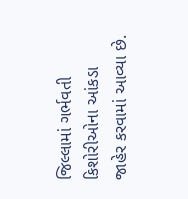જિલ્લામાં ગર્ભવતી કિશોરીઓના આંકડા જાહેર કરવામાં આવ્યા છે.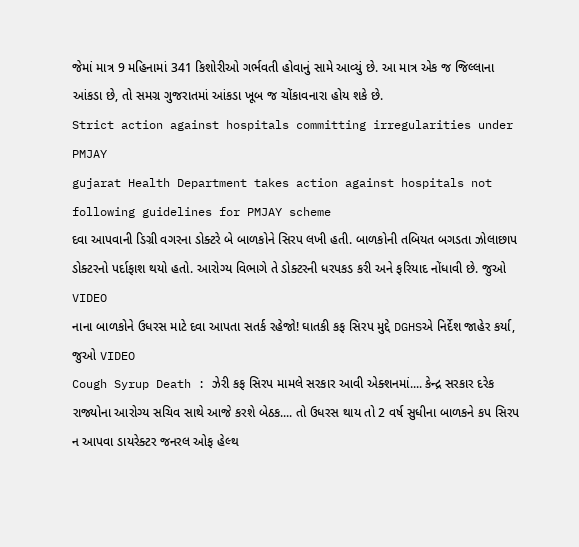જેમાં માત્ર 9 મહિનામાં 341 કિશોરીઓ ગર્ભવતી હોવાનું સામે આવ્યું છે. આ માત્ર એક જ જિલ્લાના આંકડા છે, તો સમગ્ર ગુજરાતમાં આંકડા ખૂબ જ ચોંકાવનારા હોય શકે છે.
Strict action against hospitals committing irregularities under PMJAY
gujarat Health Department takes action against hospitals not following guidelines for PMJAY scheme
દવા આપવાની ડિગ્રી વગરના ડોક્ટરે બે બાળકોને સિરપ લખી હતી. બાળકોની તબિયત બગડતા ઝોલાછાપ ડોક્ટરનો પર્દાફાશ થયો હતો. આરોગ્ય વિભાગે તે ડોક્ટરની ધરપકડ કરી અને ફરિયાદ નોંધાવી છે. જુઓ VIDEO
નાના બાળકોને ઉધરસ માટે દવા આપતા સતર્ક રહેજો! ઘાતકી કફ સિરપ મુદ્દે DGHSએ નિર્દેશ જાહેર કર્યા, જુઓ VIDEO
Cough Syrup Death : ઝેરી કફ સિરપ મામલે સરકાર આવી એક્શનમાં.... કેન્દ્ર સરકાર દરેક રાજ્યોના આરોગ્ય સચિવ સાથે આજે કરશે બેઠક.... તો ઉધરસ થાય તો 2 વર્ષ સુધીના બાળકને કપ સિરપ ન આપવા ડાયરેક્ટર જનરલ ઓફ હેલ્થ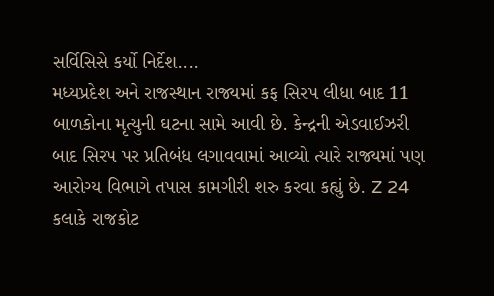સર્વિસિસે કર્યો નિર્દેશ....
મધ્યપ્રદેશ અને રાજસ્થાન રાજ્યમાં કફ સિરપ લીધા બાદ 11 બાળકોના મૃત્યુની ઘટના સામે આવી છે. કેન્દ્રની એડવાઈઝરી બાદ સિરપ પર પ્રતિબંધ લગાવવામાં આવ્યો ત્યારે રાજ્યમાં પણ આરોગ્ય વિભાગે તપાસ કામગીરી શરુ કરવા કહ્યું છે. Z 24 કલાકે રાજકોટ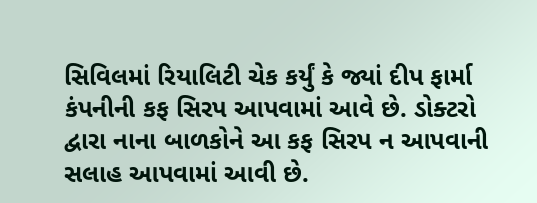સિવિલમાં રિયાલિટી ચેક કર્યું કે જ્યાં દીપ ફાર્મા કંપનીની કફ સિરપ આપવામાં આવે છે. ડોક્ટરો દ્વારા નાના બાળકોને આ કફ સિરપ ન આપવાની સલાહ આપવામાં આવી છે.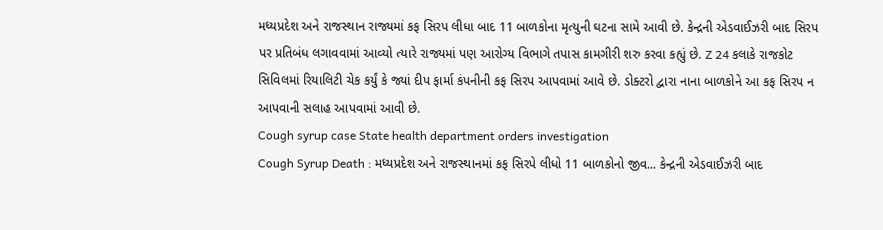મધ્યપ્રદેશ અને રાજસ્થાન રાજ્યમાં કફ સિરપ લીધા બાદ 11 બાળકોના મૃત્યુની ઘટના સામે આવી છે. કેન્દ્રની એડવાઈઝરી બાદ સિરપ પર પ્રતિબંધ લગાવવામાં આવ્યો ત્યારે રાજ્યમાં પણ આરોગ્ય વિભાગે તપાસ કામગીરી શરુ કરવા કહ્યું છે. Z 24 કલાકે રાજકોટ સિવિલમાં રિયાલિટી ચેક કર્યું કે જ્યાં દીપ ફાર્મા કંપનીની કફ સિરપ આપવામાં આવે છે. ડોક્ટરો દ્વારા નાના બાળકોને આ કફ સિરપ ન આપવાની સલાહ આપવામાં આવી છે.
Cough syrup case State health department orders investigation
Cough Syrup Death : મધ્યપ્રદેશ અને રાજસ્થાનમાં કફ સિરપે લીધો 11 બાળકોનો જીવ... કેન્દ્રની એડવાઈઝરી બાદ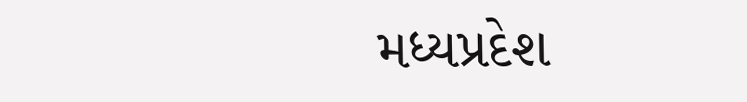મધ્યપ્રદેશ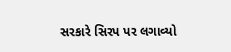સરકારે સિરપ પર લગાવ્યો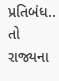પ્રતિબંધ.. તો રાજ્યના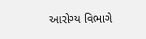આરોગ્ય વિભાગે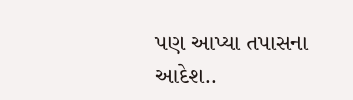પણ આપ્યા તપાસના આદેશ..